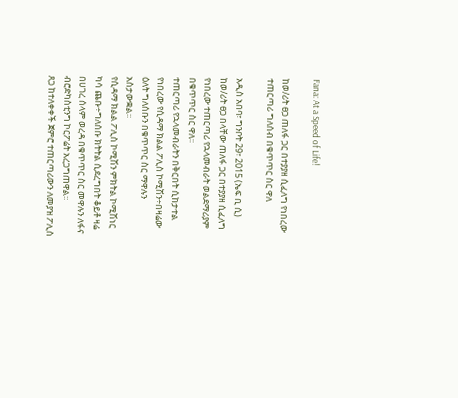Fana: At a Speed of Life!

ከወ/ሪት ፀጋ ጠለፋ ጋር በተያያዘ ሲፈለግ የነበረው ተጠርጣሪ ግለሰብ በቁጥጥር ስር ዋለ

አዲስ አበባ፣ ግንቦት 29፣ 2015 (ኤፍ ቢ ሲ) ከወ/ሪት ፀጋ በላቸው ጠለፋ ጋር በተያያዘ ሲፈለግ የነበረው ተጠርጣሪ የኋላመብራት ወልደማሪያም በቁጥጥር ስር ዋለ፡፡
ተጠርጣሪ የኋላመብራትን በቅርበት ሲከታተል የነበረው የሲዳማ ክልል ፖሊስ ኮሚሽን÷በዛሬው ዕለት ግለሰቡን በቁጥጥር ስር ማዋሉን አስታውቋል፡፡
የሲዳማ ክልል ፖሊስ ኮሚሽን ምክትል ኮሚሽነር ካሳ ጨቡ÷ግለሰቡ ክትትል ሲደረግበት ቆይቶ ዛሬ በሀገረ ሰላም ወረዳ በቁጥጥር ስር መዋሉን ለፋና ብሮድካስቲንግ ኮርፖሬት አረጋግጠዋል፡፡
ጸጋ ከተለቀቀች ጀምሮ ተጠርጣሪውን ለመያዝ ፖሊስ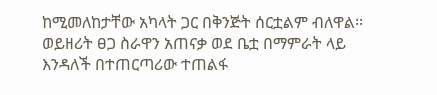ከሚመለከታቸው አካላት ጋር በቅንጅት ሰርቷልም ብለዋል፡፡
ወይዘሪት ፀጋ ስራዋን አጠናቃ ወደ ቤቷ በማምራት ላይ እንዳለች በተጠርጣሪው ተጠልፋ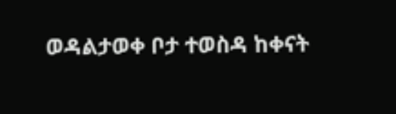ወዳልታወቀ ቦታ ተወስዳ ከቀናት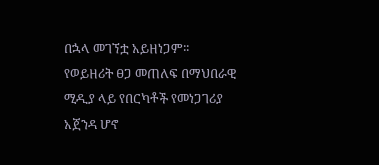በኋላ መገኘቷ አይዘነጋም፡፡
የወይዘሪት ፀጋ መጠለፍ በማህበራዊ ሚዲያ ላይ የበርካቶች የመነጋገሪያ አጀንዳ ሆኖ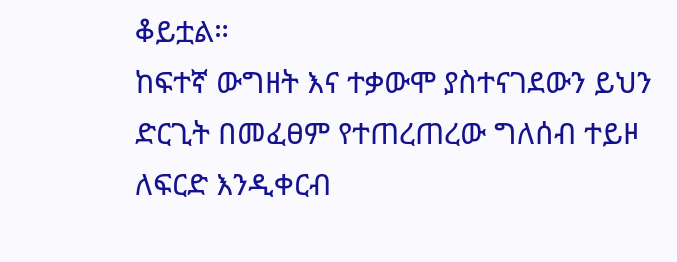ቆይቷል።
ከፍተኛ ውግዘት እና ተቃውሞ ያስተናገደውን ይህን ድርጊት በመፈፀም የተጠረጠረው ግለሰብ ተይዞ ለፍርድ እንዲቀርብ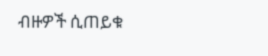ብዙዎች ሲጠይቁ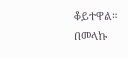ቆይተዋል።
በመላኩ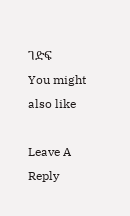ገድፍ
You might also like

Leave A Reply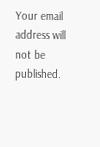Your email address will not be published.